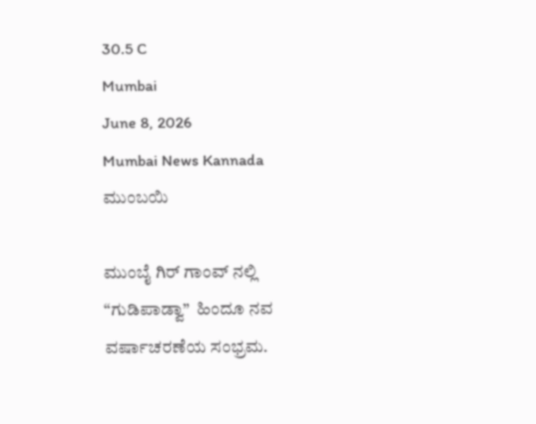30.5 C
Mumbai
June 8, 2026
Mumbai News Kannada
ಮುಂಬಯಿ

ಮುಂಬೈ ಗಿರ್ ಗಾಂವ್ ನಲ್ಲಿ  “ಗುಡಿಪಾಡ್ವಾ”  ಹಿಂದೂ ನವ ವರ್ಷಾಚರಣೆಯ ಸಂಭ್ರಮ.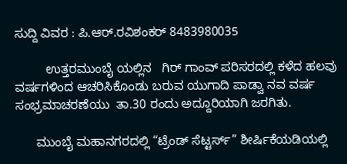ಸುದ್ದಿ ವಿವರ : ಪಿ.ಆರ್.ರವಿಶಂಕರ್ 8483980035

         ಉತ್ತರಮುಂಬೈ ಯಲ್ಲಿನ   ಗಿರ್ ಗಾಂವ್ ಪರಿಸರದಲ್ಲಿ ಕಳೆದ ಹಲವು ವರ್ಷಗಳಿಂದ ಆಚರಿಸಿಕೊಂಡು ಬರುವ ಯುಗಾದಿ ಪಾಡ್ವಾ ನವ ವರ್ಷ ಸಂಭ್ರಮಾಚರಣೆಯು  ತಾ.30 ರಂದು ಅದ್ದೂರಿಯಾಗಿ ಜರಗಿತು.

      ಮುಂಬೈ ಮಹಾನಗರದಲ್ಲಿ “ಟ್ರೆಂಡ್ ಸೆಟ್ಟರ್ಸ್” ಶೀರ್ಷಿಕೆಯಡಿಯಲ್ಲಿ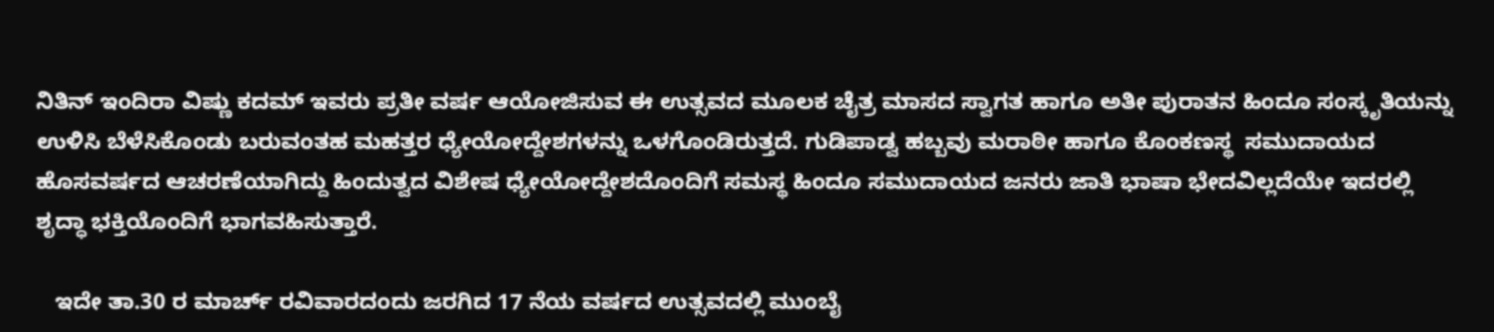ನಿತಿನ್ ಇಂದಿರಾ ವಿಷ್ಣು ಕದಮ್ ಇವರು ಪ್ರತೀ ವರ್ಷ ಆಯೋಜಿಸುವ ಈ ಉತ್ಸವದ ಮೂಲಕ ಚೈತ್ರ ಮಾಸದ ಸ್ವಾಗತ ಹಾಗೂ ಅತೀ ಪುರಾತನ ಹಿಂದೂ ಸಂಸ್ಕೃತಿಯನ್ನು ಉಳಿಸಿ ಬೆಳೆಸಿಕೊಂಡು ಬರುವಂತಹ ಮಹತ್ತರ ಧ್ಯೇಯೋದ್ದೇಶಗಳನ್ನು ಒಳಗೊಂಡಿರುತ್ತದೆ. ಗುಡಿಪಾಡ್ವ ಹಬ್ಬವು ಮರಾಠೀ ಹಾಗೂ ಕೊಂಕಣಸ್ಥ  ಸಮುದಾಯದ ಹೊಸವರ್ಷದ ಆಚರಣೆಯಾಗಿದ್ದು ಹಿಂದುತ್ವದ ವಿಶೇಷ ಧ್ಯೇಯೋದ್ದೇಶದೊಂದಿಗೆ ಸಮಸ್ಥ ಹಿಂದೂ ಸಮುದಾಯದ ಜನರು ಜಾತಿ ಭಾಷಾ ಭೇದವಿಲ್ಲದೆಯೇ ಇದರಲ್ಲಿ ಶೃದ್ಧಾ ಭಕ್ತಿಯೊಂದಿಗೆ ಭಾಗವಹಿಸುತ್ತಾರೆ.

   ಇದೇ ತಾ.30 ರ ಮಾರ್ಚ್ ರವಿವಾರದಂದು ಜರಗಿದ 17 ನೆಯ ವರ್ಷದ ಉತ್ಸವದಲ್ಲಿ ಮುಂಬೈ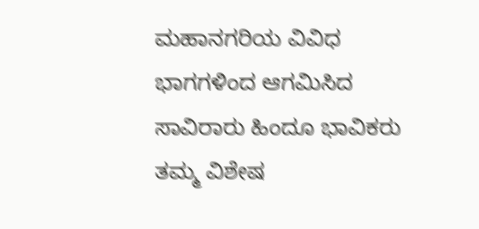ಮಹಾನಗರಿಯ ವಿವಿಧ ಭಾಗಗಳಿಂದ ಆಗಮಿಸಿದ ಸಾವಿರಾರು ಹಿಂದೂ ಭಾವಿಕರು ತಮ್ಮ ವಿಶೇಷ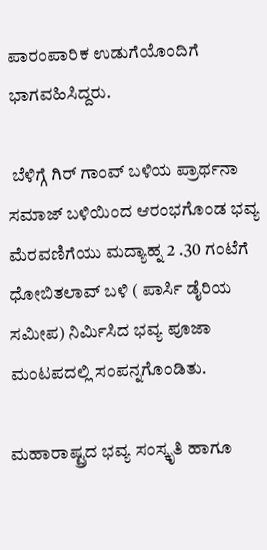ಪಾರಂಪಾರಿಕ ಉಡುಗೆಯೊಂದಿಗೆ ಭಾಗವಹಿಸಿದ್ದರು.

 ಬೆಳಿಗ್ಗೆ ಗಿರ್ ಗಾಂವ್ ಬಳಿಯ ಪ್ರಾರ್ಥನಾ ಸಮಾಜ್ ಬಳಿಯಿಂದ ಆರಂಭಗೊಂಡ ಭವ್ಯ ಮೆರವಣಿಗೆಯು ಮದ್ಯಾಹ್ನ 2 .30 ಗಂಟೆಗೆ ಧೋಬಿತಲಾವ್ ಬಳಿ ( ಪಾರ್ಸಿ ಡೈರಿಯ ಸಮೀಪ) ನಿರ್ಮಿಸಿದ ಭವ್ಯ ಪೂಜಾ ಮಂಟಪದಲ್ಲಿ ಸಂಪನ್ನಗೊಂಡಿತು.

ಮಹಾರಾಷ್ಟ್ರದ ಭವ್ಯ ಸಂಸ್ಕೃತಿ ಹಾಗೂ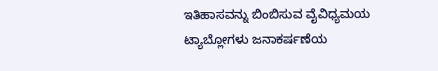ಇತಿಹಾಸವನ್ನು ಬಿಂಬಿಸುವ ವೈವಿಧ್ಯಮಯ ಟ್ಯಾಬ್ಲೋಗಳು ಜನಾಕರ್ಷಣೆಯ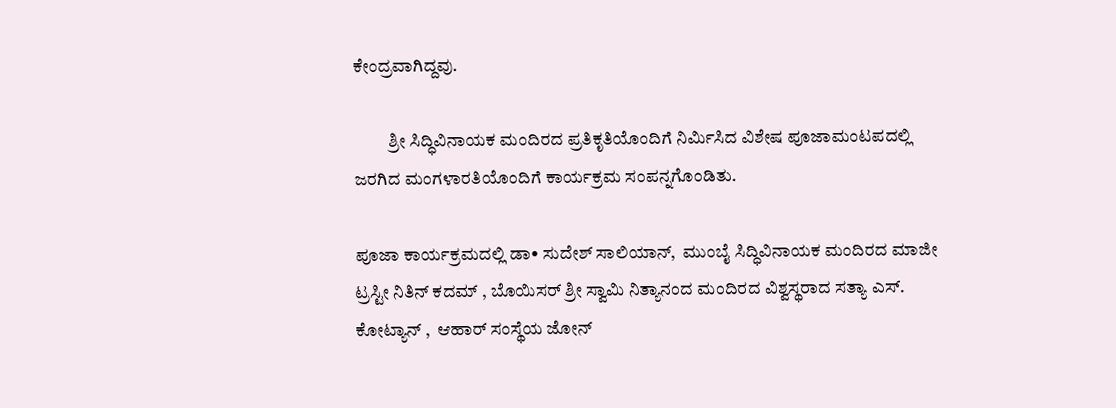ಕೇಂದ್ರವಾಗಿದ್ದವು.

          ಶ್ರೀ ಸಿದ್ಧಿವಿನಾಯಕ ಮಂದಿರದ ಪ್ರತಿಕೃತಿಯೊಂದಿಗೆ ನಿರ್ಮಿಸಿದ ವಿಶೇಷ ಪೂಜಾಮಂಟಪದಲ್ಲಿ ಜರಗಿದ ಮಂಗಳಾರತಿಯೊಂದಿಗೆ ಕಾರ್ಯಕ್ರಮ ಸಂಪನ್ನಗೊಂಡಿತು.

ಪೂಜಾ ಕಾರ್ಯಕ್ರಮದಲ್ಲಿ ಡಾ• ಸುದೇಶ್ ಸಾಲಿಯಾನ್,  ಮುಂಬೈ ಸಿದ್ಧಿವಿನಾಯಕ ಮಂದಿರದ ಮಾಜೀ ಟ್ರಸ್ಟೀ ನಿತಿನ್ ಕದಮ್ , ಬೊಯಿಸರ್ ಶ್ರೀ ಸ್ವಾಮಿ ನಿತ್ಯಾನಂದ ಮಂದಿರದ ವಿಶ್ವಸ್ಥರಾದ ಸತ್ಯಾ ಎಸ್. ಕೋಟ್ಯಾನ್ ,  ಆಹಾರ್ ಸಂಸ್ಥೆಯ ಜೋನ್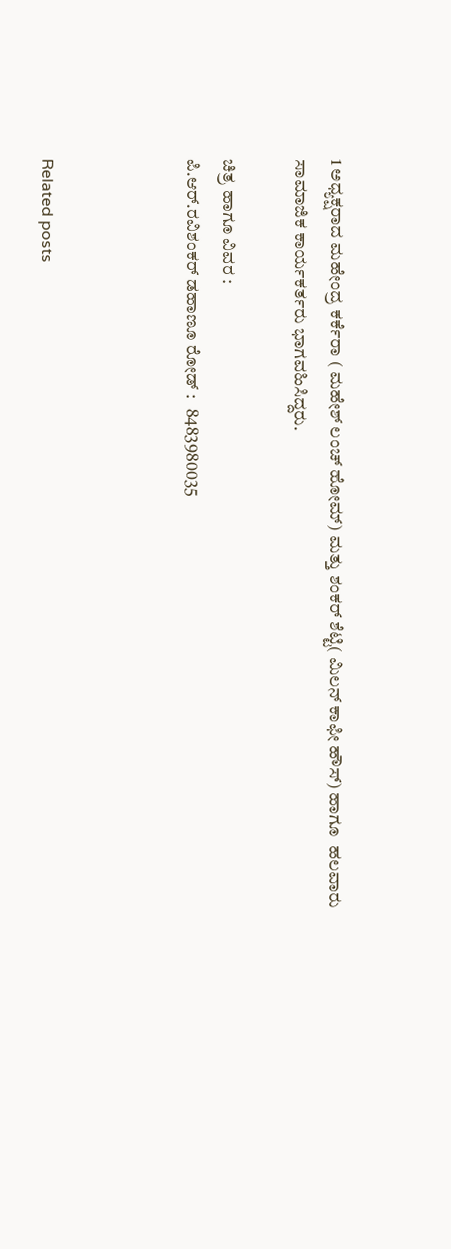1 ಅಧ್ಯಕ್ಷರಾದ ಮಹೇಂದ್ರ ಕರ್ಕೆರಾ ( ಮಹೇಶ್ ಲಂಚ್ ಹೋಮ್) ಮತ್ತು ಶಂಕರ್ ಶೆಟ್ಟಿ( ಮಿಲನ್ ಕಾಫೀ ಹೌಸ್) ಹಾಗೂ  ಹಲವಾರು ಸಾಮಾಜಿಕ ಕಾರ್ಯಕರ್ತರು ಭಾಗವಹಿಸಿದ್ದರು.

ಚಿತ್ರ ಹಾಗೂ ವಿವರ :
ಪಿ.ಆರ್.ರವಿಶಂಕರ್ ಡಹಾಣೂ ರೋಡ್ :   8483980035



Related posts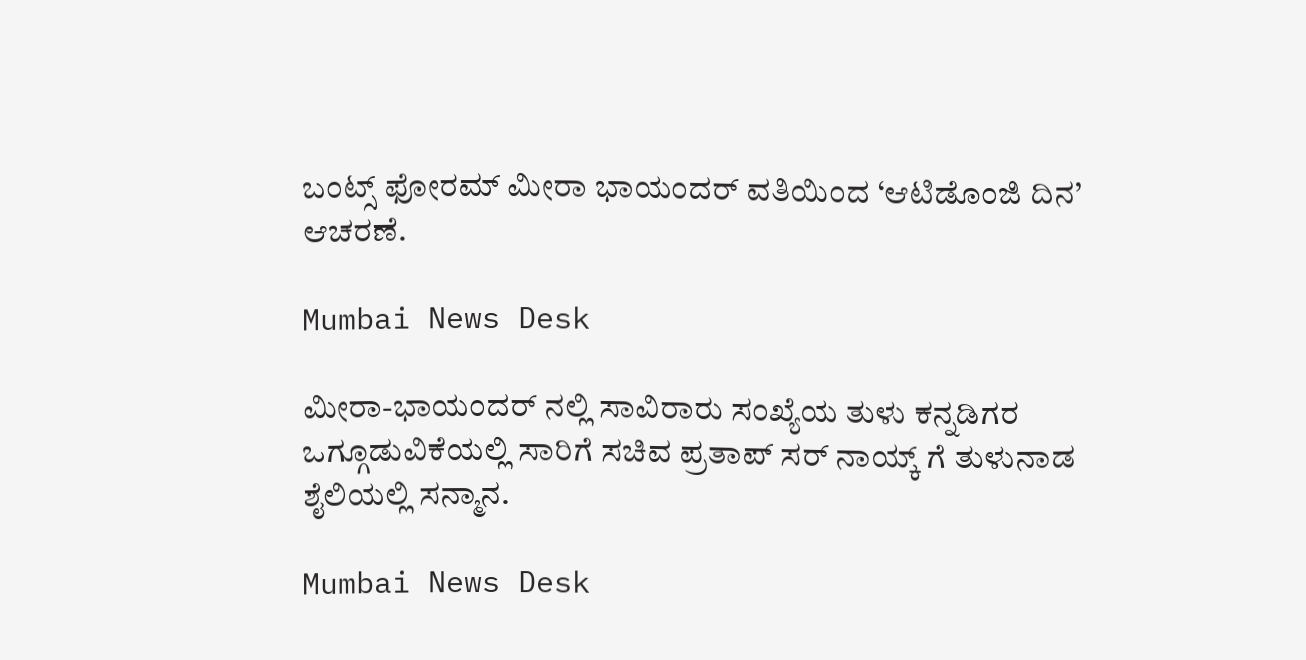ಬಂಟ್ಸ್ ಫೋರಮ್ ಮೀರಾ ಭಾಯಂದರ್ ವತಿಯಿಂದ ‘ಆಟಿಡೊಂಜಿ ದಿನ’ ಆಚರಣೆ.

Mumbai News Desk

ಮೀರಾ-ಭಾಯಂದರ್ ನಲ್ಲಿ ಸಾವಿರಾರು ಸಂಖ್ಯೆಯ ತುಳು ಕನ್ನಡಿಗರ ಒಗ್ಗೂಡುವಿಕೆಯಲ್ಲಿ ಸಾರಿಗೆ ಸಚಿವ ಪ್ರತಾಪ್ ಸರ್ ನಾಯ್ಕ್ ಗೆ ತುಳುನಾಡ ಶೈಲಿಯಲ್ಲಿ ಸನ್ಮಾನ.

Mumbai News Desk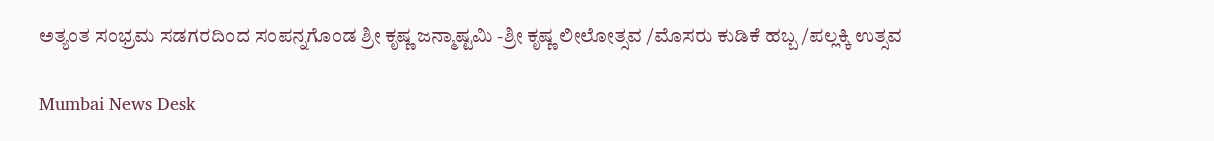ಅತ್ಯಂತ ಸಂಭ್ರಮ ಸಡಗರದಿಂದ ಸಂಪನ್ನಗೊಂಡ ಶ್ರೀ ಕೃಷ್ಣ ಜನ್ಮಾಷ್ಟಮಿ -ಶ್ರೀ ಕೃಷ್ಣ ಲೀಲೋತ್ಸವ /ಮೊಸರು ಕುಡಿಕೆ ಹಬ್ಬ /ಪಲ್ಲಕ್ಕಿ ಉತ್ಸವ

Mumbai News Desk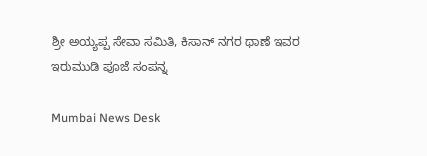ಶ್ರೀ ಅಯ್ಯಪ್ಪ ಸೇವಾ ಸಮಿತಿ, ಕಿಸಾನ್ ನಗರ ಥಾಣೆ ಇವರ ಇರುಮುಡಿ ಪೂಜೆ ಸಂಪನ್ನ

Mumbai News Desk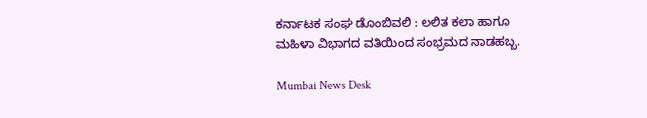ಕರ್ನಾಟಕ ಸಂಘ ಡೊಂಬಿವಲಿ : ಲಲಿತ ಕಲಾ ಹಾಗೂ ಮಹಿಳಾ ವಿಭಾಗದ ವತಿಯಿಂದ ಸಂಭ್ರಮದ ನಾಡಹಬ್ಬ.

Mumbai News Desk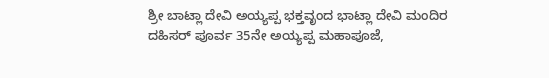ಶ್ರೀ ಬಾಟ್ಲಾ ದೇವಿ ಅಯ್ಯಪ್ಪ ಭಕ್ತವೃಂದ ಭಾಟ್ಲಾ ದೇವಿ ಮಂದಿರ ದಹಿಸರ್ ಪೂರ್ವ 35ನೇ ಅಯ್ಯಪ್ಪ ಮಹಾಪೂಜೆ,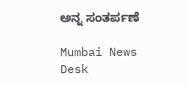ಅನ್ನ ಸಂತರ್ಪಣೆ

Mumbai News Desk